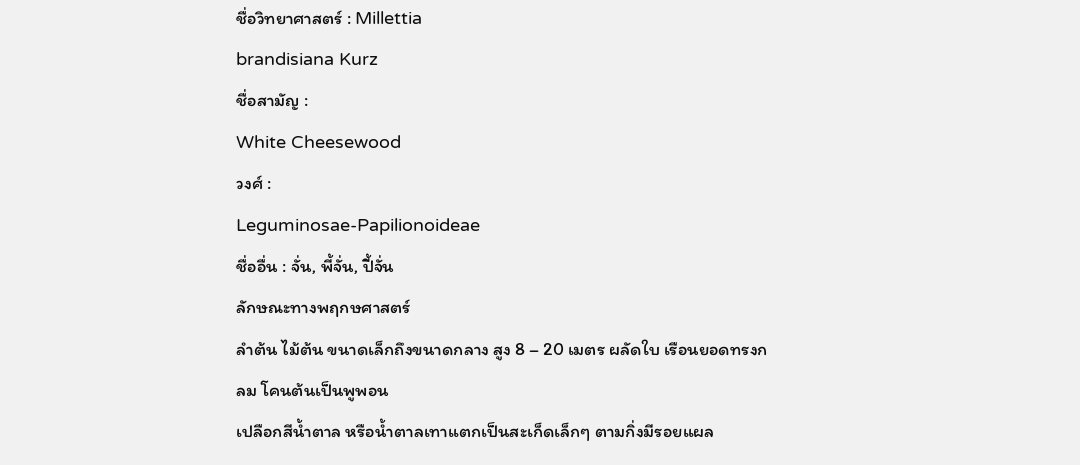ชื่อวิทยาศาสตร์ : Millettia
brandisiana Kurz
ชื่อสามัญ :
White Cheesewood
วงศ์ :
Leguminosae-Papilionoideae
ชื่ออื่น : จั่น, พี้จั่น, ปี้จั่น
ลักษณะทางพฤกษศาสตร์
ลำต้น ไม้ต้น ขนาดเล็กถึงขนาดกลาง สูง 8 – 20 เมตร ผลัดใบ เรือนยอดทรงกลม โคนต้นเป็นพูพอน
เปลือกสีน้ำตาล หรือน้ำตาลเทาแตกเป็นสะเก็ดเล็กๆ ตามกิ่งมีรอยแผล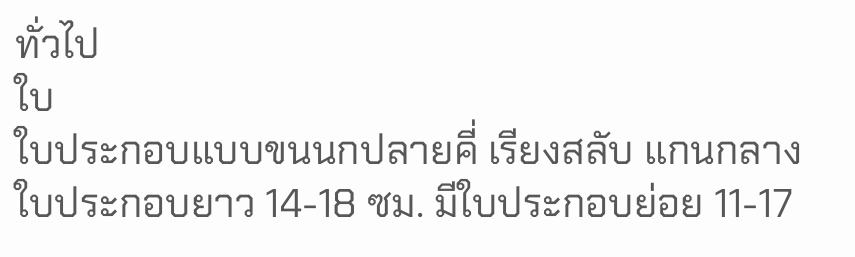ทั่วไป
ใบ
ใบประกอบแบบขนนกปลายคี่ เรียงสลับ แกนกลางใบประกอบยาว 14-18 ซม. มีใบประกอบย่อย 11-17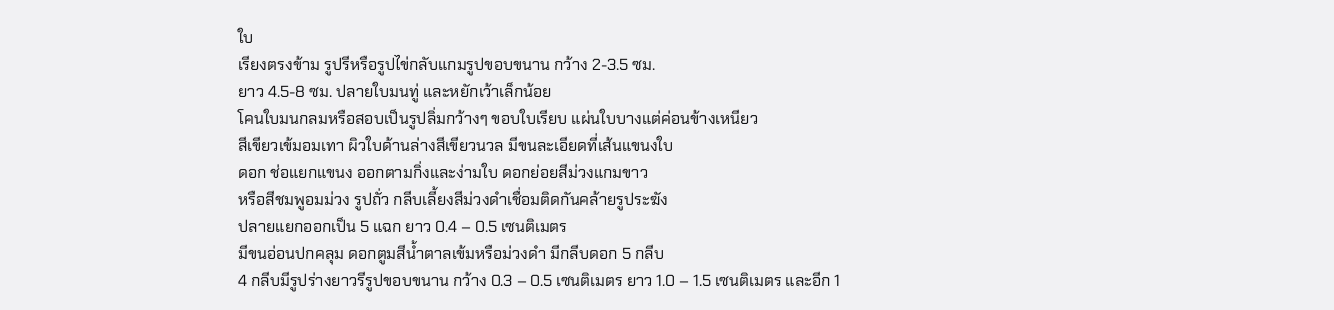ใบ
เรียงตรงข้าม รูปรีหรือรูปไข่กลับแกมรูปขอบขนาน กว้าง 2-3.5 ซม.
ยาว 4.5-8 ซม. ปลายใบมนทู่ และหยักเว้าเล็กน้อย
โคนใบมนกลมหรือสอบเป็นรูปลิ่มกว้างๆ ขอบใบเรียบ แผ่นใบบางแต่ค่อนข้างเหนียว
สีเขียวเข้มอมเทา ผิวใบด้านล่างสีเขียวนวล มีขนละเอียดที่เส้นแขนงใบ
ดอก ช่อแยกแขนง ออกตามกิ่งและง่ามใบ ดอกย่อยสีม่วงแกมขาว
หรือสีชมพูอมม่วง รูปถั่ว กลีบเลี้ยงสีม่วงดำเชื่อมติดกันคล้ายรูประฆัง
ปลายแยกออกเป็น 5 แฉก ยาว 0.4 – 0.5 เซนติเมตร
มีขนอ่อนปกคลุม ดอกตูมสีน้ำตาลเข้มหรือม่วงดำ มีกลีบดอก 5 กลีบ
4 กลีบมีรูปร่างยาวรีรูปขอบขนาน กว้าง 0.3 – 0.5 เซนติเมตร ยาว 1.0 – 1.5 เซนติเมตร และอีก 1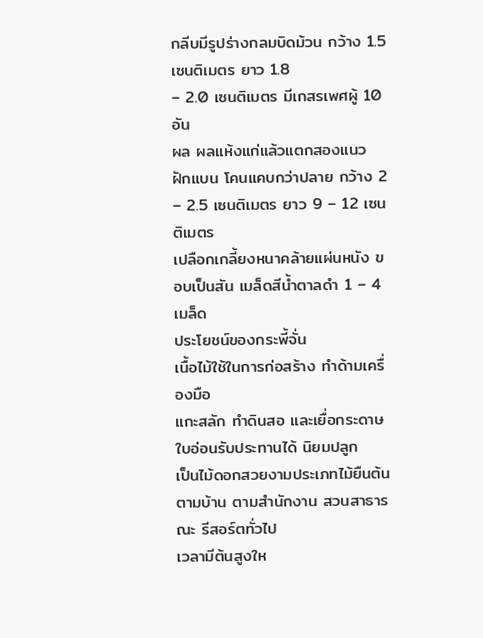กลีบมีรูปร่างกลมบิดม้วน กว้าง 1.5 เซนติเมตร ยาว 1.8
– 2.0 เซนติเมตร มีเกสรเพศผู้ 10 อัน
ผล ผลแห้งแก่แล้วแตกสองแนว ฝักแบน โคนแคบกว่าปลาย กว้าง 2 – 2.5 เซนติเมตร ยาว 9 – 12 เซนติเมตร
เปลือกเกลี้ยงหนาคล้ายแผ่นหนัง ขอบเป็นสัน เมล็ดสีน้ำตาลดำ 1 – 4 เมล็ด
ประโยชน์ของกระพี้จั่น
เนื้อไม้ใช้ในการก่อสร้าง ทำด้ามเครื่องมือ
แกะสลัก ทำดินสอ และเยื่อกระดาษ ใบอ่อนรับประทานได้ นิยมปลูก
เป็นไม้ดอกสวยงามประเภทไม้ยืนต้นตามบ้าน ตามสำนักงาน สวนสาธารณะ รีสอร์ตทั่วไป
เวลามีต้นสูงให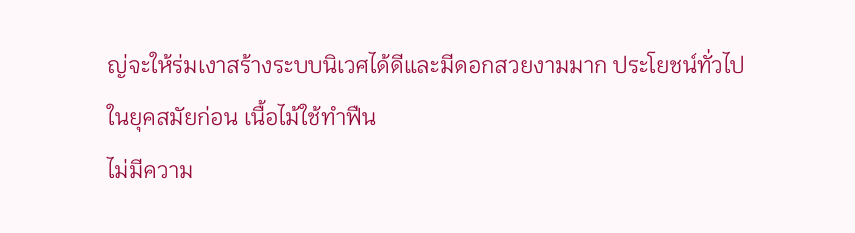ญ่จะให้ร่มเงาสร้างระบบนิเวศได้ดีและมีดอกสวยงามมาก ประโยชน์ทั่วไป
ในยุคสมัยก่อน เนื้อไม้ใช้ทำฟืน
ไม่มีความ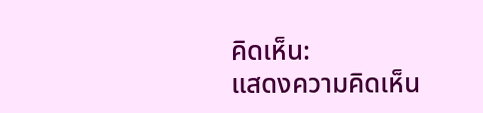คิดเห็น:
แสดงความคิดเห็น